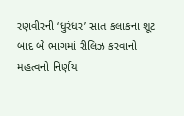રણવીરની ‘ધુરંધર’ સાત કલાકના શૂટ બાદ બે ભાગમાં રીલિઝ કરવાનો મહત્વનો નિર્ણય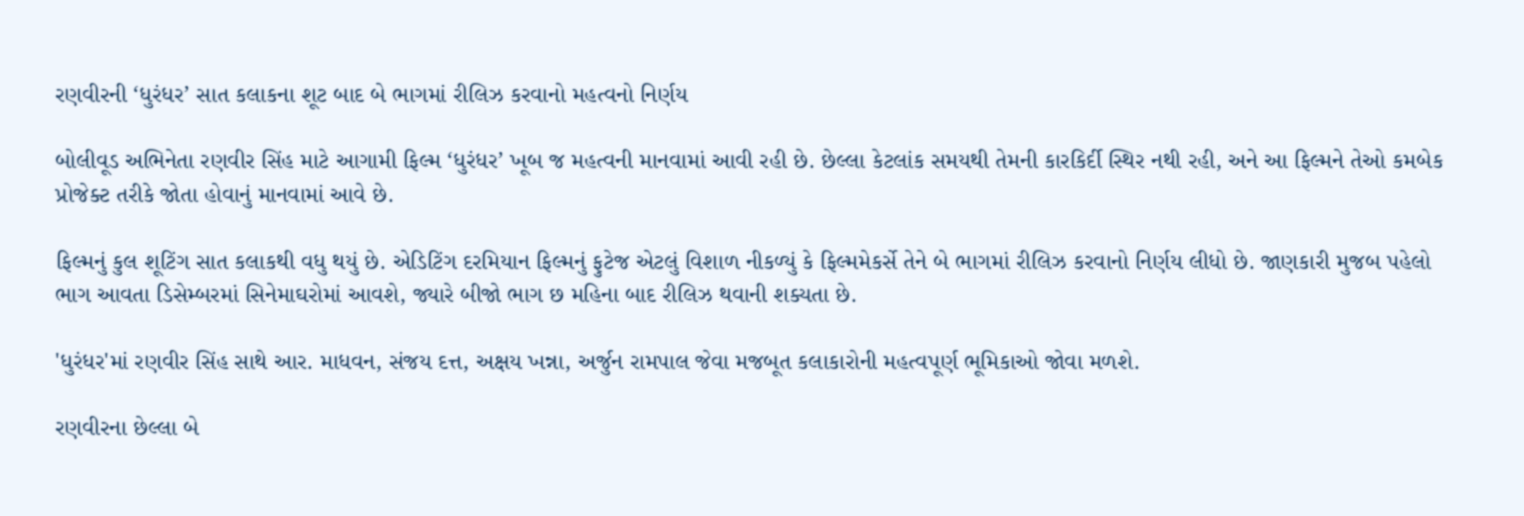રણવીરની ‘ધુરંધર’ સાત કલાકના શૂટ બાદ બે ભાગમાં રીલિઝ કરવાનો મહત્વનો નિર્ણય

બોલીવૂડ અભિનેતા રણવીર સિંહ માટે આગામી ફિલ્મ ‘ધુરંધર’ ખૂબ જ મહત્વની માનવામાં આવી રહી છે. છેલ્લા કેટલાંક સમયથી તેમની કારકિર્દી સ્થિર નથી રહી, અને આ ફિલ્મને તેઓ કમબેક પ્રોજેક્ટ તરીકે જોતા હોવાનું માનવામાં આવે છે.

ફિલ્મનું કુલ શૂટિંગ સાત કલાકથી વધુ થયું છે. એડિટિંગ દરમિયાન ફિલ્મનું ફુટેજ એટલું વિશાળ નીકળ્યું કે ફિલ્મમેકર્સે તેને બે ભાગમાં રીલિઝ કરવાનો નિર્ણય લીધો છે. જાણકારી મુજબ પહેલો ભાગ આવતા ડિસેમ્બરમાં સિનેમાઘરોમાં આવશે, જ્યારે બીજો ભાગ છ મહિના બાદ રીલિઝ થવાની શક્યતા છે.

'ધુરંધર'માં રણવીર સિંહ સાથે આર. માધવન, સંજય દત્ત, અક્ષય ખન્ના, અર્જુન રામપાલ જેવા મજબૂત કલાકારોની મહત્વપૂર્ણ ભૂમિકાઓ જોવા મળશે.

રણવીરના છેલ્લા બે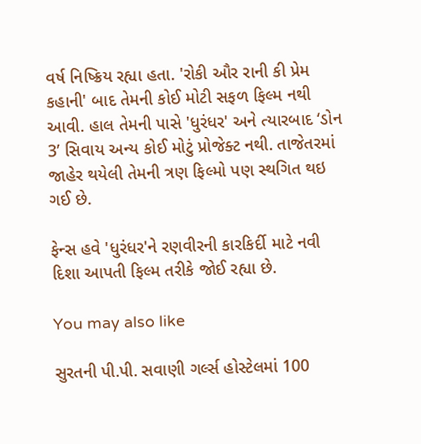વર્ષ નિષ્ક્રિય રહ્યા હતા. 'રોકી ઔર રાની કી પ્રેમ કહાની' બાદ તેમની કોઈ મોટી સફળ ફિલ્મ નથી આવી. હાલ તેમની પાસે 'ધુરંધર' અને ત્યારબાદ ‘ડોન 3’ સિવાય અન્ય કોઈ મોટું પ્રોજેક્ટ નથી. તાજેતરમાં જાહેર થયેલી તેમની ત્રણ ફિલ્મો પણ સ્થગિત થઇ ગઈ છે.

ફેન્સ હવે 'ધુરંધર'ને રણવીરની કારકિર્દી માટે નવી દિશા આપતી ફિલ્મ તરીકે જોઈ રહ્યા છે.

You may also like

સુરતની પી.પી. સવાણી ગર્લ્સ હોસ્ટેલમાં 100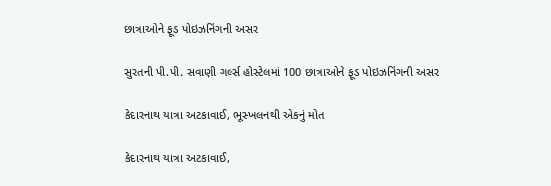છાત્રાઓને ફૂડ પોઇઝનિંગની અસર

સુરતની પી.પી. સવાણી ગર્લ્સ હોસ્ટેલમાં 100 છાત્રાઓને ફૂડ પોઇઝનિંગની અસર

કેદારનાથ યાત્રા અટકાવાઈ, ભૂસ્ખલનથી એકનું મોત

કેદારનાથ યાત્રા અટકાવાઈ,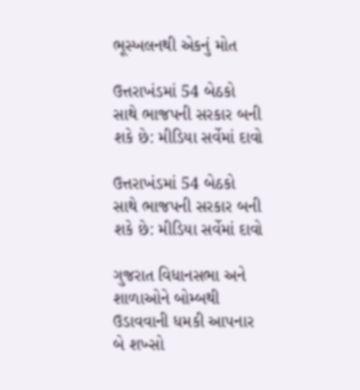ભૂસ્ખલનથી એકનું મોત

ઉત્તરાખંડમાં 54 બેઠકો સાથે ભાજપની સરકાર બની શકે છે: મીડિયા સર્વેમાં દાવો

ઉત્તરાખંડમાં 54 બેઠકો સાથે ભાજપની સરકાર બની શકે છે: મીડિયા સર્વેમાં દાવો

ગુજરાત વિધાનસભા અને શાળાઓને બોમ્બથી ઉડાવવાની ધમકી આપનાર બે શખ્સો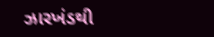ઝારખંડથી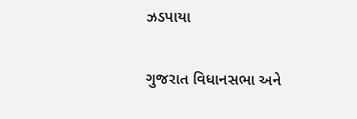ઝડપાયા

ગુજરાત વિધાનસભા અને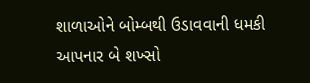શાળાઓને બોમ્બથી ઉડાવવાની ધમકી આપનાર બે શખ્સો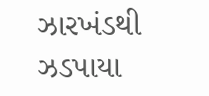ઝારખંડથી ઝડપાયા